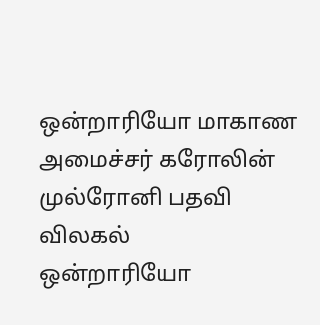ஒன்றாரியோ மாகாண அமைச்சர் கரோலின் முல்ரோனி பதவி விலகல்
ஒன்றாரியோ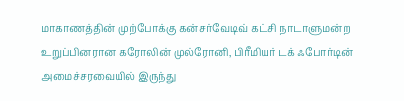மாகாணத்தின் முற்போக்கு கன்சர்வேடிவ் கட்சி நாடாளுமன்ற உறுப்பினரான கரோலின் முல்ரோனி, பிரீமியர் டக் ஃபோர்டின் அமைச்சரவையில் இருந்து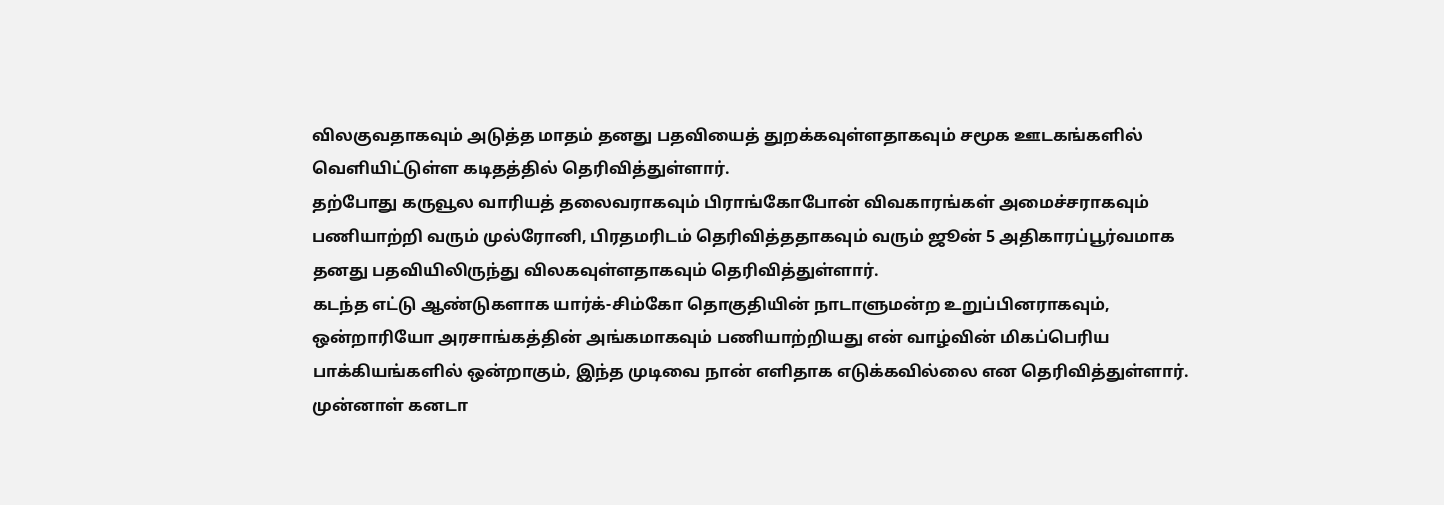விலகுவதாகவும் அடுத்த மாதம் தனது பதவியைத் துறக்கவுள்ளதாகவும் சமூக ஊடகங்களில் வெளியிட்டுள்ள கடிதத்தில் தெரிவித்துள்ளார்.
தற்போது கருவூல வாரியத் தலைவராகவும் பிராங்கோபோன் விவகாரங்கள் அமைச்சராகவும் பணியாற்றி வரும் முல்ரோனி, பிரதமரிடம் தெரிவித்ததாகவும் வரும் ஜூன் 5 அதிகாரப்பூர்வமாக தனது பதவியிலிருந்து விலகவுள்ளதாகவும் தெரிவித்துள்ளார்.
கடந்த எட்டு ஆண்டுகளாக யார்க்-சிம்கோ தொகுதியின் நாடாளுமன்ற உறுப்பினராகவும், ஒன்றாரியோ அரசாங்கத்தின் அங்கமாகவும் பணியாற்றியது என் வாழ்வின் மிகப்பெரிய பாக்கியங்களில் ஒன்றாகும், இந்த முடிவை நான் எளிதாக எடுக்கவில்லை என தெரிவித்துள்ளார்.
முன்னாள் கனடா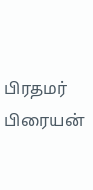பிரதமர் பிரையன்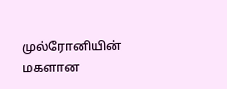முல்ரோனியின் மகளான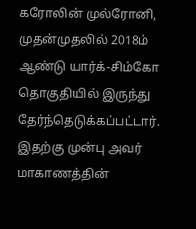கரோலின் முல்ரோனி, முதன்முதலில் 2018ம் ஆண்டு யார்க்-சிம்கோ தொகுதியில் இருந்து தேர்ந்தெடுக்கப்பட்டார்.
இதற்கு முன்பு அவர் மாகாணத்தின்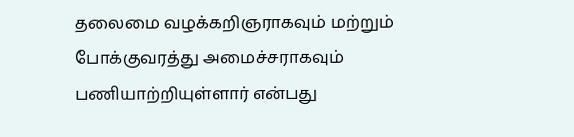தலைமை வழக்கறிஞராகவும் மற்றும் போக்குவரத்து அமைச்சராகவும் பணியாற்றியுள்ளார் என்பது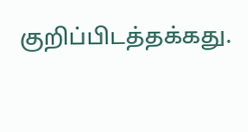குறிப்பிடத்தக்கது.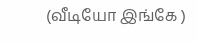(வீடியோ இங்கே )